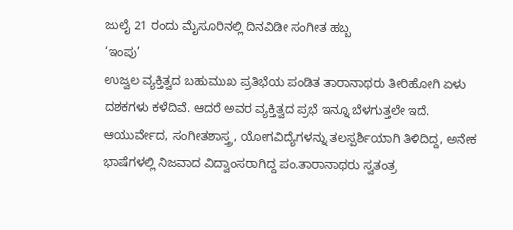ಜುಲೈ 21 ರಂದು ಮೈಸೂರಿನಲ್ಲಿ ದಿನವಿಡೀ ಸಂಗೀತ ಹಬ್ಬ
‘ಇಂಪು’
ಉಜ್ವಲ ವ್ಯಕ್ತಿತ್ವದ ಬಹುಮುಖ ಪ್ರತಿಭೆಯ ಪಂಡಿತ ತಾರಾನಾಥರು ತೀರಿಹೋಗಿ ಏಳು ದಶಕಗಳು ಕಳೆದಿವೆ. ಆದರೆ ಅವರ ವ್ಯಕ್ತಿತ್ವದ ಪ್ರಭೆ ಇನ್ನೂ ಬೆಳಗುತ್ತಲೇ ಇದೆ. ಆಯುರ್ವೇದ, ಸಂಗೀತಶಾಸ್ತ್ರ, ಯೋಗವಿದ್ಯೆಗಳನ್ನು ತಲಸ್ಪರ್ಶಿಯಾಗಿ ತಿಳಿದಿದ್ದ, ಅನೇಕ ಭಾಷೆಗಳಲ್ಲಿ ನಿಜವಾದ ವಿದ್ವಾಂಸರಾಗಿದ್ದ ಪಂ.ತಾರಾನಾಥರು ಸ್ವತಂತ್ರ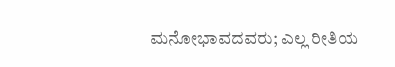ಮನೋಭಾವದವರು; ಎಲ್ಲ ರೀತಿಯ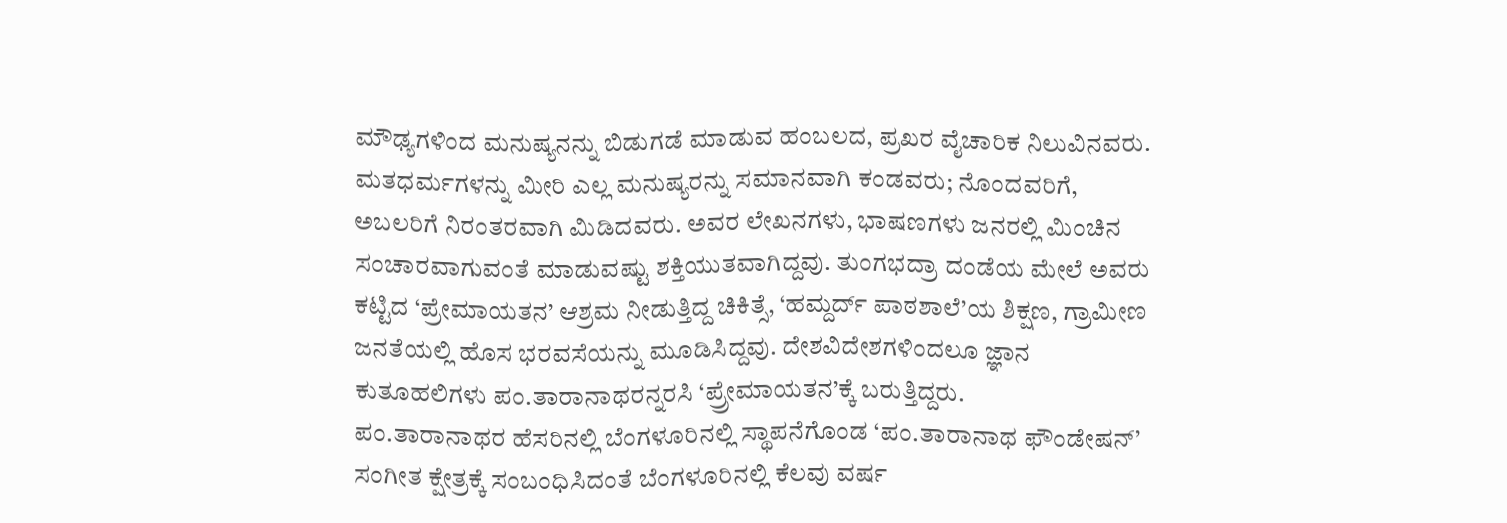ಮೌಢ್ಯಗಳಿಂದ ಮನುಷ್ಯನನ್ನು ಬಿಡುಗಡೆ ಮಾಡುವ ಹಂಬಲದ, ಪ್ರಖರ ವೈಚಾರಿಕ ನಿಲುವಿನವರು. ಮತಧರ್ಮಗಳನ್ನು ಮೀರಿ ಎಲ್ಲ ಮನುಷ್ಯರನ್ನು ಸಮಾನವಾಗಿ ಕಂಡವರು; ನೊಂದವರಿಗೆ, ಅಬಲರಿಗೆ ನಿರಂತರವಾಗಿ ಮಿಡಿದವರು. ಅವರ ಲೇಖನಗಳು, ಭಾಷಣಗಳು ಜನರಲ್ಲಿ ಮಿಂಚಿನ ಸಂಚಾರವಾಗುವಂತೆ ಮಾಡುವಷ್ಟು ಶಕ್ತಿಯುತವಾಗಿದ್ದವು. ತುಂಗಭದ್ರಾ ದಂಡೆಯ ಮೇಲೆ ಅವರು ಕಟ್ಟಿದ ‘ಪ್ರೇಮಾಯತನ’ ಆಶ್ರಮ ನೀಡುತ್ತಿದ್ದ ಚಿಕಿತ್ಸೆ, ‘ಹಮ್ದರ್ದ್ ಪಾಠಶಾಲೆ’ಯ ಶಿಕ್ಷಣ, ಗ್ರಾಮೀಣ ಜನತೆಯಲ್ಲಿ ಹೊಸ ಭರವಸೆಯನ್ನು ಮೂಡಿಸಿದ್ದವು. ದೇಶವಿದೇಶಗಳಿಂದಲೂ ಜ್ಞಾನ ಕುತೂಹಲಿಗಳು ಪಂ.ತಾರಾನಾಥರನ್ನರಸಿ ‘ಪ್ರ್ರೇಮಾಯತನ’ಕ್ಕೆ ಬರುತ್ತಿದ್ದರು.
ಪಂ.ತಾರಾನಾಥರ ಹೆಸರಿನಲ್ಲಿ ಬೆಂಗಳೂರಿನಲ್ಲಿ ಸ್ಥಾಪನೆಗೊಂಡ ‘ಪಂ.ತಾರಾನಾಥ ಫೌಂಡೇಷನ್’ ಸಂಗೀತ ಕ್ಷೇತ್ರಕ್ಕೆ ಸಂಬಂಧಿಸಿದಂತೆ ಬೆಂಗಳೂರಿನಲ್ಲಿ ಕೆಲವು ವರ್ಷ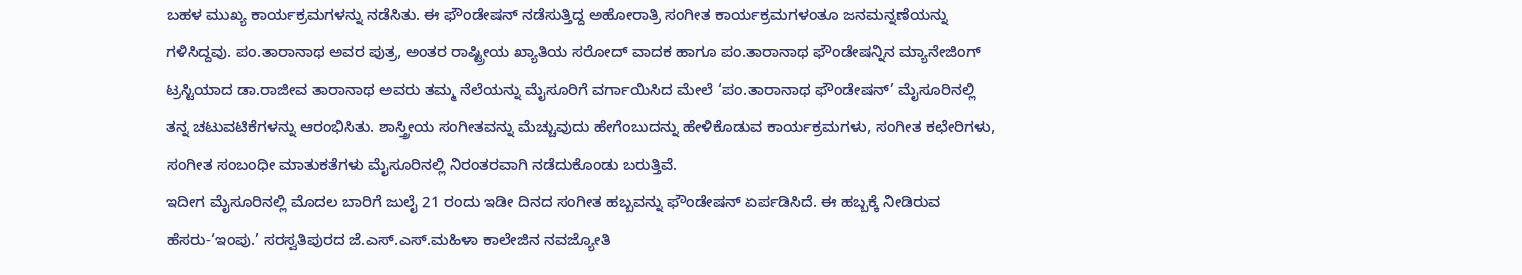ಬಹಳ ಮುಖ್ಯ ಕಾರ್ಯಕ್ರಮಗಳನ್ನು ನಡೆಸಿತು. ಈ ಫೌಂಡೇಷನ್ ನಡೆಸುತ್ತಿದ್ದ ಅಹೋರಾತ್ರಿ ಸಂಗೀತ ಕಾರ್ಯಕ್ರಮಗಳಂತೂ ಜನಮನ್ನಣೆಯನ್ನು ಗಳಿಸಿದ್ದವು. ಪಂ.ತಾರಾನಾಥ ಅವರ ಪುತ್ರ, ಅಂತರ ರಾಷ್ಟ್ರೀಯ ಖ್ಯಾತಿಯ ಸರೋದ್ ವಾದಕ ಹಾಗೂ ಪಂ.ತಾರಾನಾಥ ಫೌಂಡೇಷನ್ನಿನ ಮ್ಯಾನೇಜಿಂಗ್ ಟ್ರಸ್ಟಿಯಾದ ಡಾ.ರಾಜೀವ ತಾರಾನಾಥ ಅವರು ತಮ್ಮ ನೆಲೆಯನ್ನು ಮೈಸೂರಿಗೆ ವರ್ಗಾಯಿಸಿದ ಮೇಲೆ ‘ಪಂ.ತಾರಾನಾಥ ಫೌಂಡೇಷನ್’ ಮೈಸೂರಿನಲ್ಲಿ ತನ್ನ ಚಟುವಟಿಕೆಗಳನ್ನು ಆರಂಭಿಸಿತು. ಶಾಸ್ತ್ರೀಯ ಸಂಗೀತವನ್ನು ಮೆಚ್ಚುವುದು ಹೇಗೆಂಬುದನ್ನು ಹೇಳಿಕೊಡುವ ಕಾರ್ಯಕ್ರಮಗಳು, ಸಂಗೀತ ಕಛೇರಿಗಳು, ಸಂಗೀತ ಸಂಬಂಧೀ ಮಾತುಕತೆಗಳು ಮೈಸೂರಿನಲ್ಲಿ ನಿರಂತರವಾಗಿ ನಡೆದುಕೊಂಡು ಬರುತ್ತಿವೆ.
ಇದೀಗ ಮೈಸೂರಿನಲ್ಲಿ ಮೊದಲ ಬಾರಿಗೆ ಜುಲೈ 21 ರಂದು ಇಡೀ ದಿನದ ಸಂಗೀತ ಹಬ್ಬವನ್ನು ಫೌಂಡೇಷನ್ ಏರ್ಪಡಿಸಿದೆ. ಈ ಹಬ್ಬಕ್ಕೆ ನೀಡಿರುವ ಹೆಸರು-‘ಇಂಪು.’ ಸರಸ್ವತಿಪುರದ ಜೆ.ಎಸ್.ಎಸ್.ಮಹಿಳಾ ಕಾಲೇಜಿನ ನವಜ್ಯೋತಿ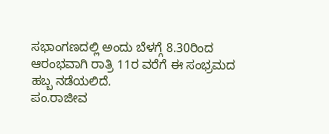ಸಭಾಂಗಣದಲ್ಲಿ ಅಂದು ಬೆಳಗ್ಗೆ 8.30ರಿಂದ ಆರಂಭವಾಗಿ ರಾತ್ರಿ 11ರ ವರೆಗೆ ಈ ಸಂಭ್ರಮದ ಹಬ್ಬ ನಡೆಯಲಿದೆ.
ಪಂ.ರಾಜೀವ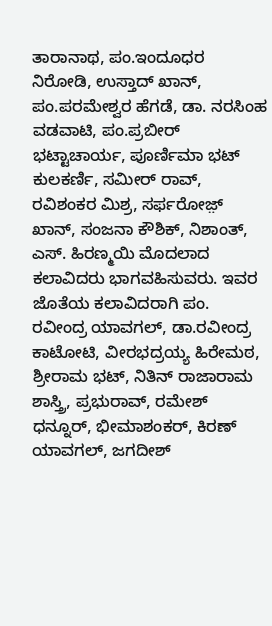ತಾರಾನಾಥ, ಪಂ.ಇಂದೂಧರ ನಿರೋಡಿ, ಉಸ್ತಾದ್ ಖಾನ್, ಪಂ.ಪರಮೇಶ್ವರ ಹೆಗಡೆ, ಡಾ. ನರಸಿಂಹ ವಡವಾಟಿ, ಪಂ.ಪ್ರಬೀರ್ ಭಟ್ಟಾಚಾರ್ಯ, ಪೂರ್ಣಿಮಾ ಭಟ್ ಕುಲಕರ್ಣಿ, ಸಮೀರ್ ರಾವ್, ರವಿಶಂಕರ ಮಿಶ್ರ, ಸರ್ಫರೋಜ಼್ ಖಾನ್, ಸಂಜನಾ ಕೌಶಿಕ್, ನಿಶಾಂತ್, ಎಸ್. ಹಿರಣ್ಮಯಿ ಮೊದಲಾದ ಕಲಾವಿದರು ಭಾಗವಹಿಸುವರು. ಇವರ ಜೊತೆಯ ಕಲಾವಿದರಾಗಿ ಪಂ. ರವೀಂದ್ರ ಯಾವಗಲ್, ಡಾ.ರವೀಂದ್ರ ಕಾಟೋಟಿ, ವೀರಭದ್ರಯ್ಯ ಹಿರೇಮಠ, ಶ್ರೀರಾಮ ಭಟ್, ನಿತಿನ್ ರಾಜಾರಾಮ ಶಾಸ್ತ್ರಿ, ಪ್ರಭುರಾವ್, ರಮೇಶ್ ಧನ್ನೂರ್, ಭೀಮಾಶಂಕರ್, ಕಿರಣ್ ಯಾವಗಲ್, ಜಗದೀಶ್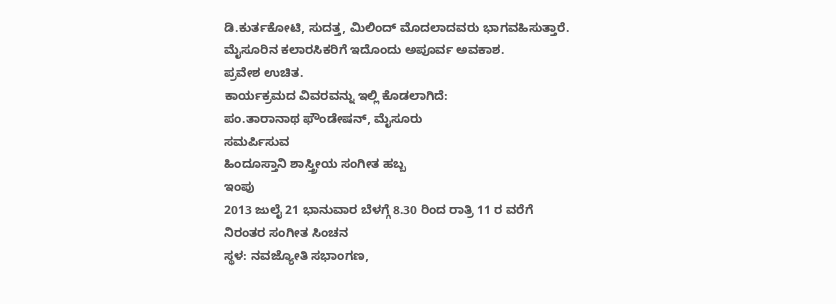ಡಿ.ಕುರ್ತಕೋಟಿ, ಸುದತ್ತ, ಮಿಲಿಂದ್ ಮೊದಲಾದವರು ಭಾಗವಹಿಸುತ್ತಾರೆ. ಮೈಸೂರಿನ ಕಲಾರಸಿಕರಿಗೆ ಇದೊಂದು ಅಪೂರ್ವ ಅವಕಾಶ.
ಪ್ರವೇಶ ಉಚಿತ.
ಕಾರ್ಯಕ್ರಮದ ವಿವರವನ್ನು ಇಲ್ಲಿ ಕೊಡಲಾಗಿದೆ:
ಪಂ.ತಾರಾನಾಥ ಫೌಂಡೇಷನ್, ಮೈಸೂರು
ಸಮರ್ಪಿಸುವ
ಹಿಂದೂಸ್ತಾನಿ ಶಾಸ್ತ್ರೀಯ ಸಂಗೀತ ಹಬ್ಬ
ಇಂಪು
2013 ಜುಲೈ 21 ಭಾನುವಾರ ಬೆಳಗ್ಗೆ 8.30 ರಿಂದ ರಾತ್ರಿ 11 ರ ವರೆಗೆ
ನಿರಂತರ ಸಂಗೀತ ಸಿಂಚನ
ಸ್ಥಳ: ನವಜ್ಯೋತಿ ಸಭಾಂಗಣ,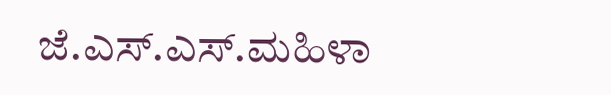ಜೆ.ಎಸ್.ಎಸ್.ಮಹಿಳಾ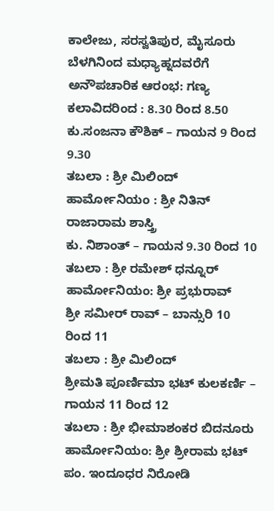ಕಾಲೇಜು, ಸರಸ್ವತಿಪುರ, ಮೈಸೂರು
ಬೆಳಗಿನಿಂದ ಮಧ್ಯಾಹ್ನದವರೆಗೆ
ಅನೌಪಚಾರಿಕ ಆರಂಭ: ಗಣ್ಯ ಕಲಾವಿದರಿಂದ : 8.30 ರಿಂದ 8.50
ಕು.ಸಂಜನಾ ಕೌಶಿಕ್ – ಗಾಯನ 9 ರಿಂದ 9.30
ತಬಲಾ : ಶ್ರೀ ಮಿಲಿಂದ್
ಹಾರ್ಮೋನಿಯಂ : ಶ್ರೀ ನಿತಿನ್ ರಾಜಾರಾಮ ಶಾಸ್ತ್ರಿ
ಕು. ನಿಶಾಂತ್ – ಗಾಯನ 9.30 ರಿಂದ 10
ತಬಲಾ : ಶ್ರೀ ರಮೇಶ್ ಧನ್ನೂರ್
ಹಾರ್ಮೋನಿಯಂ: ಶ್ರೀ ಪ್ರಭುರಾವ್
ಶ್ರೀ ಸಮೀರ್ ರಾವ್ – ಬಾನ್ಸುರಿ 10 ರಿಂದ 11
ತಬಲಾ : ಶ್ರೀ ಮಿಲಿಂದ್
ಶ್ರೀಮತಿ ಪೂರ್ಣಿಮಾ ಭಟ್ ಕುಲಕರ್ಣಿ – ಗಾಯನ 11 ರಿಂದ 12
ತಬಲಾ : ಶ್ರೀ ಭೀಮಾಶಂಕರ ಬಿದನೂರು
ಹಾರ್ಮೋನಿಯಂ: ಶ್ರೀ ಶ್ರೀರಾಮ ಭಟ್
ಪಂ. ಇಂದೂಧರ ನಿರೋಡಿ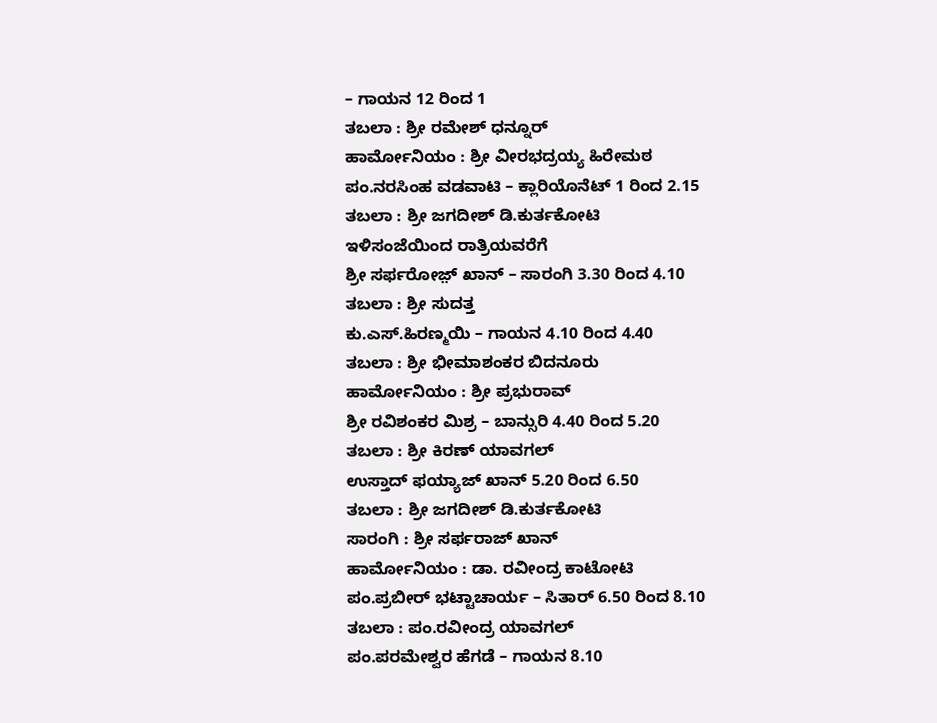– ಗಾಯನ 12 ರಿಂದ 1
ತಬಲಾ : ಶ್ರೀ ರಮೇಶ್ ಧನ್ನೂರ್
ಹಾರ್ಮೋನಿಯಂ : ಶ್ರೀ ವೀರಭದ್ರಯ್ಯ ಹಿರೇಮಠ
ಪಂ.ನರಸಿಂಹ ವಡವಾಟಿ – ಕ್ಲಾರಿಯೊನೆಟ್ 1 ರಿಂದ 2.15
ತಬಲಾ : ಶ್ರೀ ಜಗದೀಶ್ ಡಿ.ಕುರ್ತಕೋಟಿ
ಇಳಿಸಂಜೆಯಿಂದ ರಾತ್ರಿಯವರೆಗೆ
ಶ್ರೀ ಸರ್ಫರೋಜ಼್ ಖಾನ್ – ಸಾರಂಗಿ 3.30 ರಿಂದ 4.10
ತಬಲಾ : ಶ್ರೀ ಸುದತ್ತ
ಕು.ಎಸ್.ಹಿರಣ್ಮಯಿ – ಗಾಯನ 4.10 ರಿಂದ 4.40
ತಬಲಾ : ಶ್ರೀ ಭೀಮಾಶಂಕರ ಬಿದನೂರು
ಹಾರ್ಮೋನಿಯಂ : ಶ್ರೀ ಪ್ರಭುರಾವ್
ಶ್ರೀ ರವಿಶಂಕರ ಮಿಶ್ರ – ಬಾನ್ಸುರಿ 4.40 ರಿಂದ 5.20
ತಬಲಾ : ಶ್ರೀ ಕಿರಣ್ ಯಾವಗಲ್
ಉಸ್ತಾದ್ ಫಯ್ಯಾಜ್ ಖಾನ್ 5.20 ರಿಂದ 6.50
ತಬಲಾ : ಶ್ರೀ ಜಗದೀಶ್ ಡಿ.ಕುರ್ತಕೋಟಿ
ಸಾರಂಗಿ : ಶ್ರೀ ಸರ್ಫರಾಜ್ ಖಾನ್
ಹಾರ್ಮೋನಿಯಂ : ಡಾ. ರವೀಂದ್ರ ಕಾಟೋಟಿ
ಪಂ.ಪ್ರಬೀರ್ ಭಟ್ಟಾಚಾರ್ಯ – ಸಿತಾರ್ 6.50 ರಿಂದ 8.10
ತಬಲಾ : ಪಂ.ರವೀಂದ್ರ ಯಾವಗಲ್
ಪಂ.ಪರಮೇಶ್ವರ ಹೆಗಡೆ – ಗಾಯನ 8.10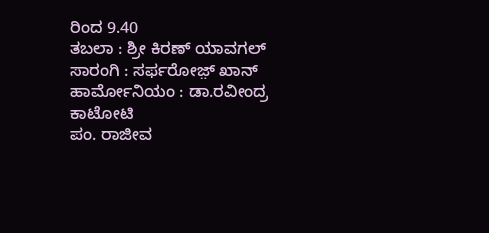ರಿಂದ 9.40
ತಬಲಾ : ಶ್ರೀ ಕಿರಣ್ ಯಾವಗಲ್
ಸಾರಂಗಿ : ಸರ್ಫರೋಜ಼್ ಖಾನ್
ಹಾರ್ಮೋನಿಯಂ : ಡಾ.ರವೀಂದ್ರ ಕಾಟೋಟಿ
ಪಂ. ರಾಜೀವ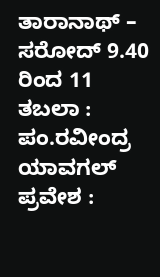ತಾರಾನಾಥ್ – ಸರೋದ್ 9.40 ರಿಂದ 11
ತಬಲಾ : ಪಂ.ರವೀಂದ್ರ ಯಾವಗಲ್
ಪ್ರವೇಶ :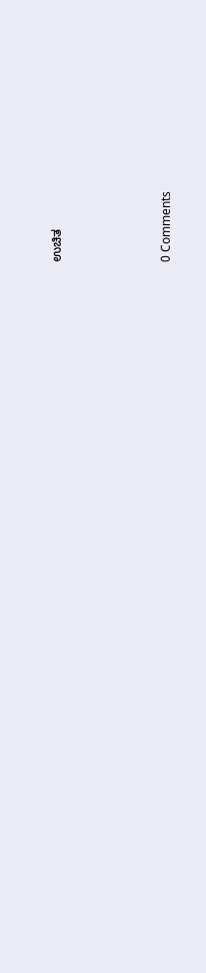ಉಚಿತ






0 Comments